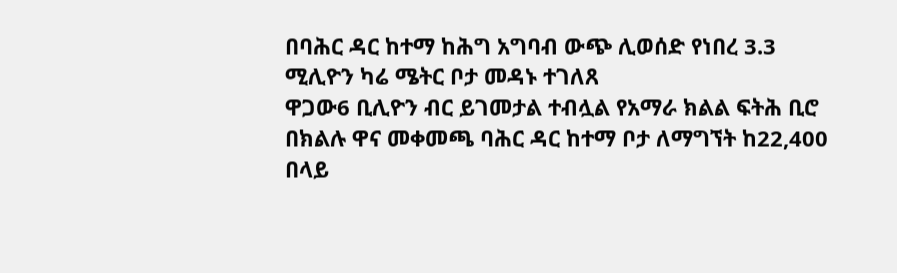በባሕር ዳር ከተማ ከሕግ አግባብ ውጭ ሊወሰድ የነበረ 3.3 ሚሊዮን ካሬ ሜትር ቦታ መዳኑ ተገለጸ
ዋጋው6 ቢሊዮን ብር ይገመታል ተብሏል የአማራ ክልል ፍትሕ ቢሮ በክልሉ ዋና መቀመጫ ባሕር ዳር ከተማ ቦታ ለማግኘት ከ22,400 በላይ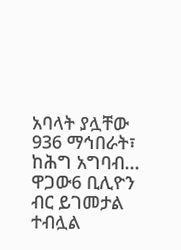አባላት ያሏቸው 936 ማኅበራት፣ ከሕግ አግባብ...
ዋጋው6 ቢሊዮን ብር ይገመታል ተብሏል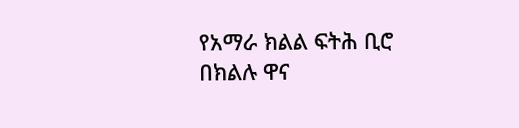የአማራ ክልል ፍትሕ ቢሮ በክልሉ ዋና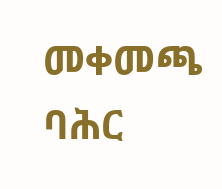መቀመጫ ባሕር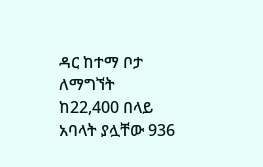ዳር ከተማ ቦታ ለማግኘት ከ22,400 በላይ አባላት ያሏቸው 936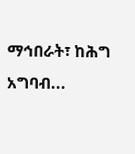ማኅበራት፣ ከሕግ አግባብ...